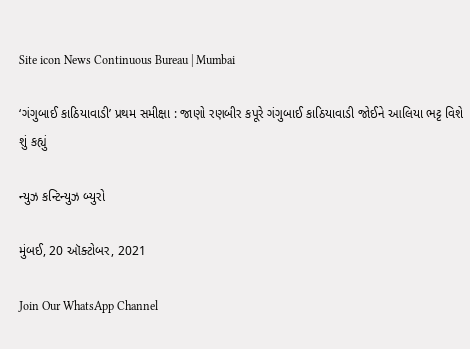Site icon News Continuous Bureau | Mumbai

‘ગંગુબાઈ કાઠિયાવાડી’ પ્રથમ સમીક્ષા : જાણો રણબીર કપૂરે ગંગુબાઈ કાઠિયાવાડી જોઈને આલિયા ભટ્ટ વિશે શું કહ્યું

ન્યુઝ કન્ટિન્યુઝ બ્યુરો

મુંબઈ, 20 ઑક્ટોબર, 2021

Join Our WhatsApp Channel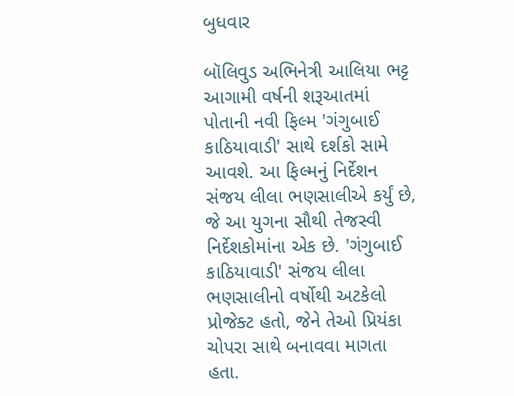બુધવાર

બૉલિવુડ અભિનેત્રી આલિયા ભટ્ટ આગામી વર્ષની શરૂઆતમાં પોતાની નવી ફિલ્મ 'ગંગુબાઈ કાઠિયાવાડી' સાથે દર્શકો સામે આવશે. આ ફિલ્મનું નિર્દેશન સંજય લીલા ભણસાલીએ કર્યું છે, જે આ યુગના સૌથી તેજસ્વી નિર્દેશકોમાંના એક છે. 'ગંગુબાઈ કાઠિયાવાડી' સંજય લીલા ભણસાલીનો વર્ષોથી અટકેલો પ્રોજેક્ટ હતો, જેને તેઓ પ્રિયંકા ચોપરા સાથે બનાવવા માગતા હતા.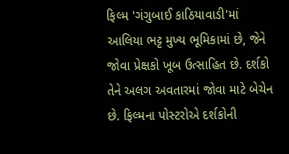ફિલ્મ 'ગંગુબાઈ કાઠિયાવાડી'માં આલિયા ભટ્ટ મુખ્ય ભૂમિકામાં છે, જેને જોવા પ્રેક્ષકો ખૂબ ઉત્સાહિત છે. દર્શકો તેને અલગ અવતારમાં જોવા માટે બેચેન છે. ફિલ્મના પોસ્ટરોએ દર્શકોની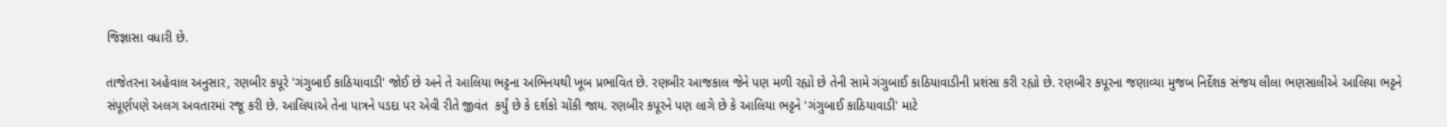જિજ્ઞાસા વધારી છે.

તાજેતરના અહેવાલ અનુસાર, રણબીર કપૂરે 'ગંગુબાઈ કાઠિયાવાડી' જોઈ છે અને તે આલિયા ભટ્ટના અભિનયથી ખૂબ પ્રભાવિત છે. રણબીર આજકાલ જેને પણ મળી રહ્યો છે તેની સામે ગંગુબાઈ કાઠિયાવાડીની પ્રશંસા કરી રહ્યો છે. રણબીર કપૂરના જણાવ્યા મુજબ નિર્દેશક સંજય લીલા ભણસાલીએ આલિયા ભટ્ટને સંપૂર્ણપણે અલગ અવતારમાં રજૂ કરી છે. આલિયાએ તેના પાત્રને પડદા પર એવી રીતે જીવંત  કર્યું છે કે દર્શકો ચોંકી જાય. રણબીર કપૂરને પણ લાગે છે કે આલિયા ભટ્ટને 'ગંગુબાઈ કાઠિયાવાડી' માટે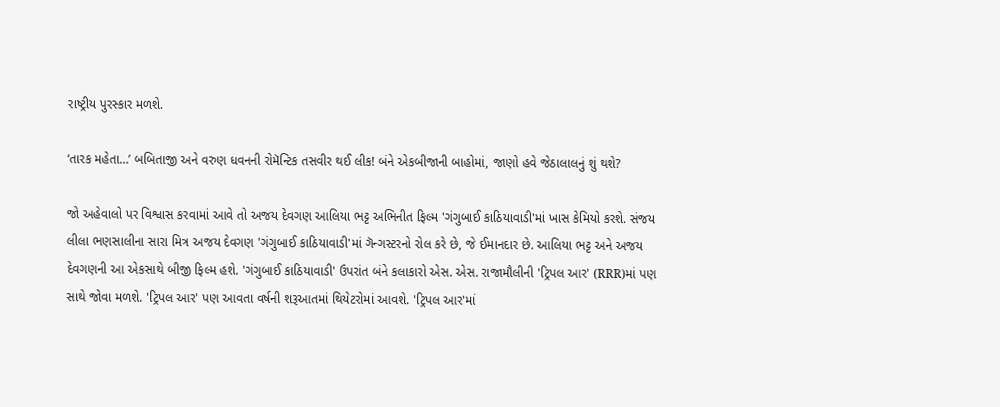રાષ્ટ્રીય પુરસ્કાર મળશે.

‘તારક મહેતા…’ બબિતાજી અને વરુણ ધવનની રોમૅન્ટિક તસવીર થઈ લીક! બંને એકબીજાની બાહોમાં, જાણો હવે જેઠાલાલનું શું થશે?

જો અહેવાલો પર વિશ્વાસ કરવામાં આવે તો અજય દેવગણ આલિયા ભટ્ટ અભિનીત ફિલ્મ 'ગંગુબાઈ કાઠિયાવાડી'માં ખાસ કેમિયો કરશે. સંજય લીલા ભણસાલીના સારા મિત્ર અજય દેવગણ 'ગંગુબાઈ કાઠિયાવાડી'માં ગૅન્ગસ્ટરનો રોલ કરે છે, જે ઈમાનદાર છે. આલિયા ભટ્ટ અને અજય દેવગણની આ એકસાથે બીજી ફિલ્મ હશે. 'ગંગુબાઈ કાઠિયાવાડી' ઉપરાંત બંને કલાકારો એસ. એસ. રાજામૌલીની 'ટ્રિપલ આર' (RRR)માં પણ સાથે જોવા મળશે. 'ટ્રિપલ આર' પણ આવતા વર્ષની શરૂઆતમાં થિયેટરોમાં આવશે. 'ટ્રિપલ આર'માં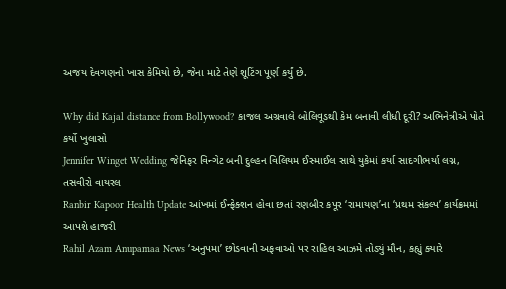અજય દેવગણનો ખાસ કેમિયો છે, જેના માટે તેણે શૂટિંગ પૂર્ણ કર્યું છે.

Why did Kajal distance from Bollywood? કાજલ અગ્રવાલે બોલિવૂડથી કેમ બનાવી લીધી દૂરી? અભિનેત્રીએ પોતે કર્યો ખુલાસો
Jennifer Winget Wedding જેનિફર વિન્ગેટ બની દુલ્હન વિલિયમ ઈસ્માઈલ સાથે યુકેમાં કર્યા સાદગીભર્યા લગ્ન, તસવીરો વાયરલ
Ranbir Kapoor Health Update આંખમાં ઈન્ફેક્શન હોવા છતાં રણબીર કપૂર ‘રામાયણ’ના ‘પ્રથમ સંકલ્પ’ કાર્યક્રમમાં આપશે હાજરી
Rahil Azam Anupamaa News ‘અનુપમા’ છોડવાની અફવાઓ પર રાહિલ આઝમે તોડ્યું મૌન, કહ્યું ક્યારે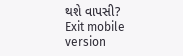થશે વાપસી?
Exit mobile version